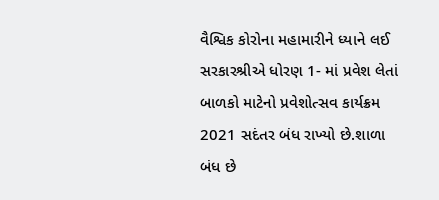વૈશ્વિક કોરોના મહામારીને ધ્યાને લઈ સરકારશ્રીએ ધોરણ 1- માં પ્રવેશ લેતાં બાળકો માટેનો પ્રવેશોત્સવ કાર્યક્રમ 2021 સદંતર બંધ રાખ્યો છે.શાળા બંધ છે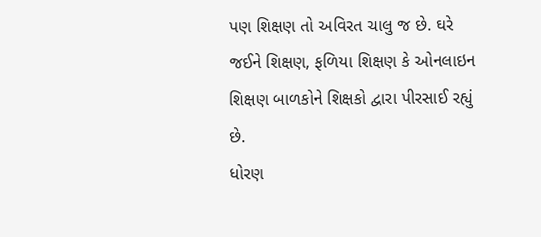પણ શિક્ષણ તો અવિરત ચાલુ જ છે. ઘરે જઈને શિક્ષણ, ફળિયા શિક્ષણ કે ઓનલાઇન શિક્ષણ બાળકોને શિક્ષકો દ્વારા પીરસાઈ રહ્યું છે.
ધોરણ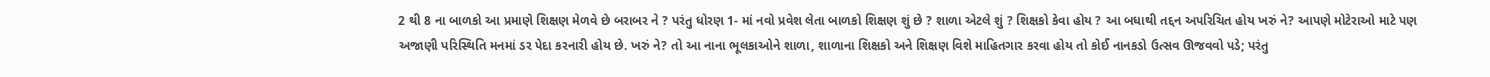2 થી 8 ના બાળકો આ પ્રમાણે શિક્ષણ મેળવે છે બરાબર ને ? પરંતુ ધોરણ 1- માં નવો પ્રવેશ લેતા બાળકો શિક્ષણ શું છે ? શાળા એટલે શું ? શિક્ષકો કેવા હોય ? આ બધાથી તદ્દન અપરિચિત હોય ખરું ને? આપણે મોટેરાઓ માટે પણ અજાણી પરિસ્થિતિ મનમાં ડર પેદા કરનારી હોય છે. ખરું ને? તો આ નાના ભૂલકાઓને શાળા, શાળાના શિક્ષકો અને શિક્ષણ વિશે માહિતગાર કરવા હોય તો કોઈ નાનકડો ઉત્સવ ઊજવવો પડે; પરંતુ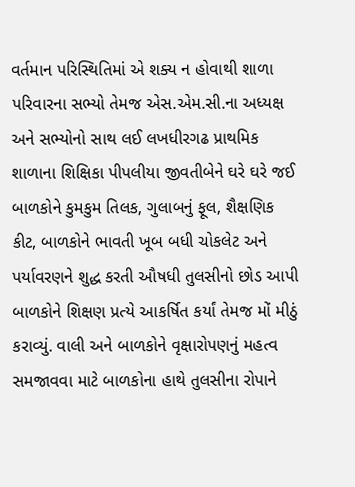વર્તમાન પરિસ્થિતિમાં એ શક્ય ન હોવાથી શાળા પરિવારના સભ્યો તેમજ એસ.એમ.સી.ના અધ્યક્ષ અને સભ્યોનો સાથ લઈ લખધીરગઢ પ્રાથમિક શાળાના શિક્ષિકા પીપલીયા જીવતીબેને ઘરે ઘરે જઈ બાળકોને કુમકુમ તિલક, ગુલાબનું ફૂલ, શૈક્ષણિક કીટ, બાળકોને ભાવતી ખૂબ બધી ચોકલેટ અને પર્યાવરણને શુદ્ધ કરતી ઔષધી તુલસીનો છોડ આપી બાળકોને શિક્ષણ પ્રત્યે આકર્ષિત કર્યાં તેમજ મોં મીઠું કરાવ્યું. વાલી અને બાળકોને વૃક્ષારોપણનું મહત્વ સમજાવવા માટે બાળકોના હાથે તુલસીના રોપાને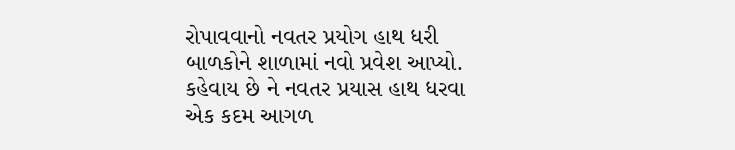રોપાવવાનો નવતર પ્રયોગ હાથ ધરી બાળકોને શાળામાં નવો પ્રવેશ આપ્યો.
કહેવાય છે ને નવતર પ્રયાસ હાથ ધરવા એક કદમ આગળ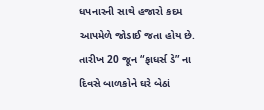ધપનારની સાથે હજારો કદમ આપમેળે જોડાઈ જતા હોય છે. તારીખ 20 જૂન “ફાધર્સ ડે” ના દિવસે બાળકોને ઘરે બેઠાં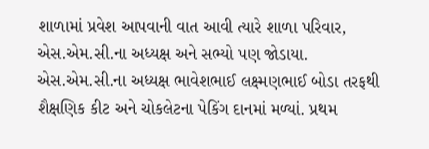શાળામાં પ્રવેશ આપવાની વાત આવી ત્યારે શાળા પરિવાર, એસ.એમ.સી.ના અધ્યક્ષ અને સભ્યો પણ જોડાયા. એસ.એમ.સી.ના અધ્યક્ષ ભાવેશભાઈ લક્ષ્મણભાઈ બોડા તરફથી શૈક્ષણિક કીટ અને ચોકલેટના પેકિંગ દાનમાં મળ્યાં. પ્રથમ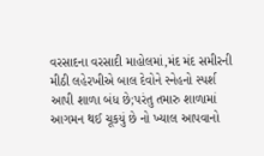વરસાદના વરસાદી માહોલમાં,મંદ મંદ સમીરની મીઠી લહેરખીએ બાલ દેવોને સ્નેહનો સ્પર્શ આપી શાળા બંધ છે;પરંતુ તમારુ શાળામાં આગમન થઈ ચૂકયું છે નો ખ્યાલ આપવાનો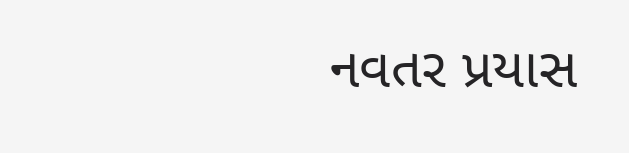નવતર પ્રયાસ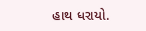હાથ ધરાયો.